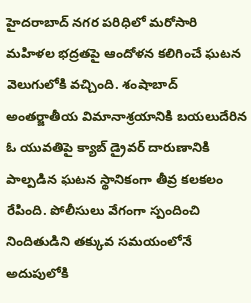హైదరాబాద్ నగర పరిధిలో మరోసారి మహిళల భద్రతపై ఆందోళన కలిగించే ఘటన వెలుగులోకి వచ్చింది. శంషాబాద్ అంతర్జాతీయ విమానాశ్రయానికి బయలుదేరిన ఓ యువతిపై క్యాబ్ డ్రైవర్ దారుణానికి పాల్పడిన ఘటన స్థానికంగా తీవ్ర కలకలం రేపింది. పోలీసులు వేగంగా స్పందించి నిందితుడిని తక్కువ సమయంలోనే అదుపులోకి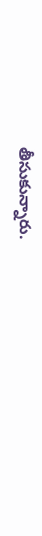తీసుకున్నారు.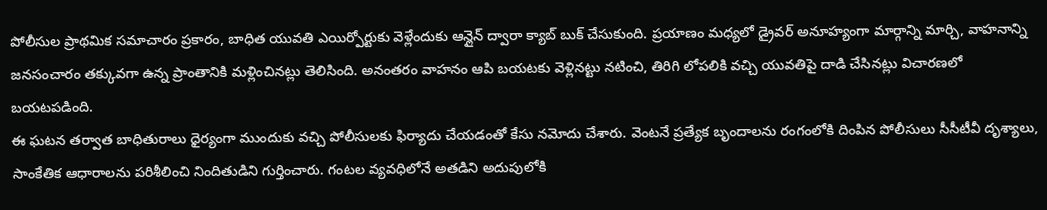పోలీసుల ప్రాథమిక సమాచారం ప్రకారం, బాధిత యువతి ఎయిర్పోర్టుకు వెళ్లేందుకు ఆన్లైన్ ద్వారా క్యాబ్ బుక్ చేసుకుంది. ప్రయాణం మధ్యలో డ్రైవర్ అనూహ్యంగా మార్గాన్ని మార్చి, వాహనాన్ని జనసంచారం తక్కువగా ఉన్న ప్రాంతానికి మళ్లించినట్లు తెలిసింది. అనంతరం వాహనం ఆపి బయటకు వెళ్లినట్టు నటించి, తిరిగి లోపలికి వచ్చి యువతిపై దాడి చేసినట్లు విచారణలో బయటపడింది.
ఈ ఘటన తర్వాత బాధితురాలు ధైర్యంగా ముందుకు వచ్చి పోలీసులకు ఫిర్యాదు చేయడంతో కేసు నమోదు చేశారు. వెంటనే ప్రత్యేక బృందాలను రంగంలోకి దింపిన పోలీసులు సీసీటీవీ దృశ్యాలు, సాంకేతిక ఆధారాలను పరిశీలించి నిందితుడిని గుర్తించారు. గంటల వ్యవధిలోనే అతడిని అదుపులోకి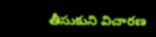తీసుకుని విచారణ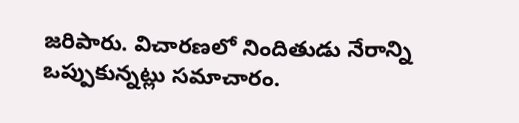జరిపారు. విచారణలో నిందితుడు నేరాన్ని ఒప్పుకున్నట్లు సమాచారం.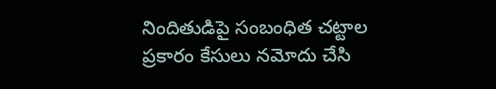నిందితుడిపై సంబంధిత చట్టాల ప్రకారం కేసులు నమోదు చేసి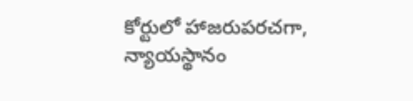కోర్టులో హాజరుపరచగా, న్యాయస్థానం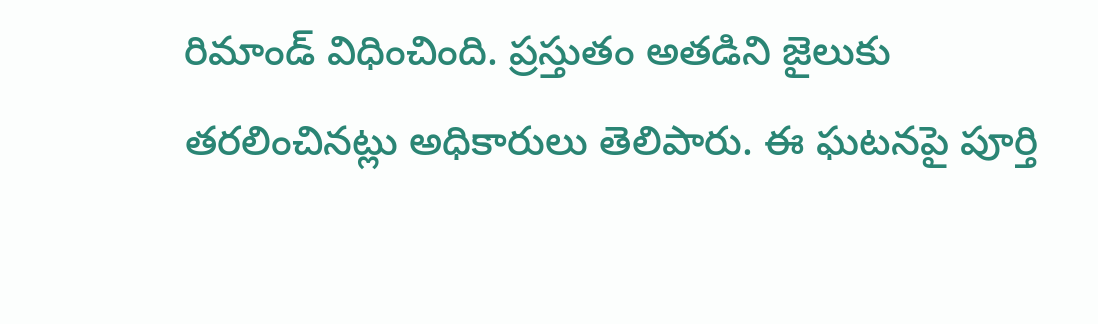రిమాండ్ విధించింది. ప్రస్తుతం అతడిని జైలుకు తరలించినట్లు అధికారులు తెలిపారు. ఈ ఘటనపై పూర్తి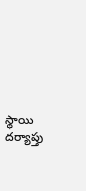స్థాయి దర్యాప్తు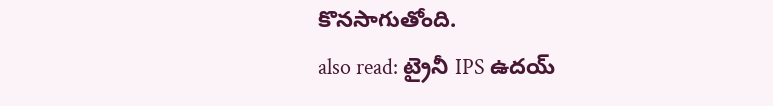కొనసాగుతోంది.
also read: ట్రైనీ IPS ఉదయ్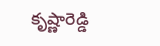కృష్ణారెడ్డి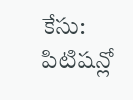కేసు: పిటిషన్లో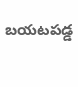బయటపడ్డ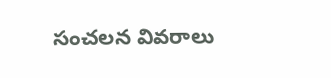సంచలన వివరాలు